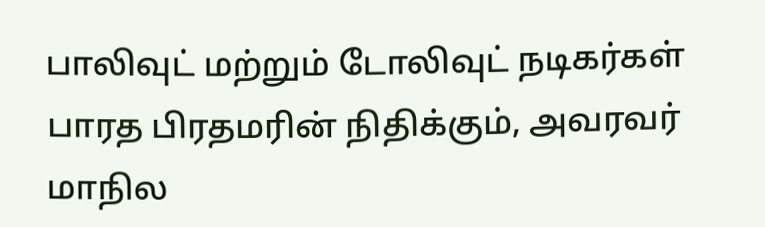பாலிவுட் மற்றும் டோலிவுட் நடிகர்கள் பாரத பிரதமரின் நிதிக்கும், அவரவர் மாநில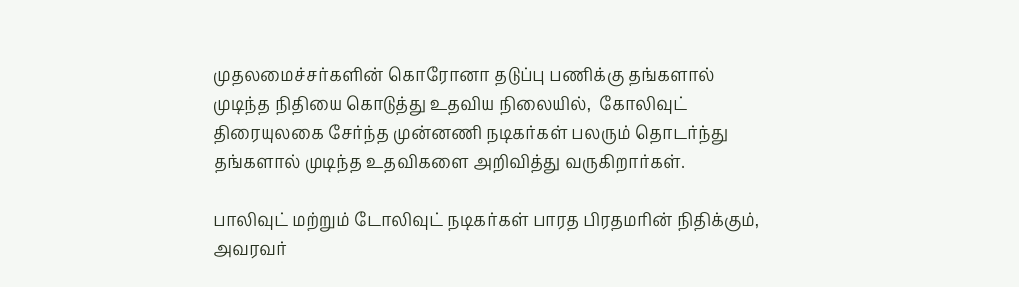முதலமைச்சர்களின் கொரோனா தடுப்பு பணிக்கு தங்களால் முடிந்த நிதியை கொடுத்து உதவிய நிலையில்,  கோலிவுட் திரையுலகை சேர்ந்த முன்னணி நடிகர்கள் பலரும் தொடர்ந்து தங்களால் முடிந்த உதவிகளை அறிவித்து வருகிறார்கள்.

பாலிவுட் மற்றும் டோலிவுட் நடிகர்கள் பாரத பிரதமரின் நிதிக்கும், அவரவர்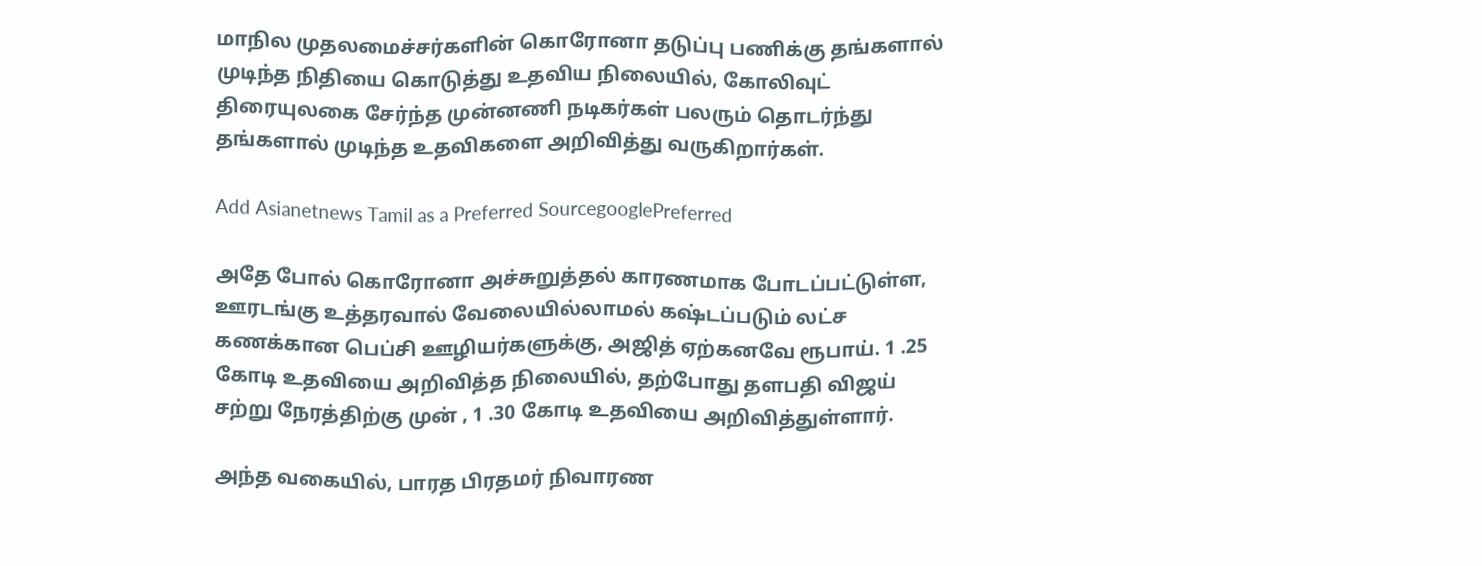மாநில முதலமைச்சர்களின் கொரோனா தடுப்பு பணிக்கு தங்களால் முடிந்த நிதியை கொடுத்து உதவிய நிலையில், கோலிவுட் திரையுலகை சேர்ந்த முன்னணி நடிகர்கள் பலரும் தொடர்ந்து தங்களால் முடிந்த உதவிகளை அறிவித்து வருகிறார்கள்.

Add Asianetnews Tamil as a Preferred SourcegooglePreferred

அதே போல் கொரோனா அச்சுறுத்தல் காரணமாக போடப்பட்டுள்ள, ஊரடங்கு உத்தரவால் வேலையில்லாமல் கஷ்டப்படும் லட்ச கணக்கான பெப்சி ஊழியர்களுக்கு, அஜித் ஏற்கனவே ரூபாய். 1 .25 கோடி உதவியை அறிவித்த நிலையில், தற்போது தளபதி விஜய் சற்று நேரத்திற்கு முன் , 1 .30 கோடி உதவியை அறிவித்துள்ளார்.

அந்த வகையில், பாரத பிரதமர் நிவாரண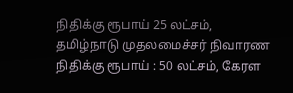நிதிக்கு ரூபாய் 25 லட்சம், தமிழ்நாடு முதலமைச்சர் நிவாரண நிதிக்கு ரூபாய் : 50 லட்சம், கேரள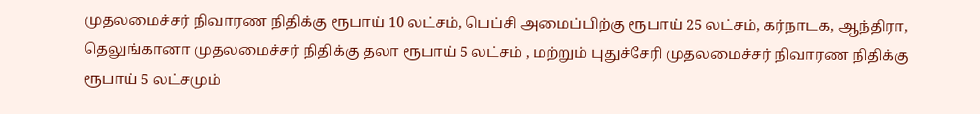முதலமைச்சர் நிவாரண நிதிக்கு ரூபாய் 10 லட்சம், பெப்சி அமைப்பிற்கு ரூபாய் 25 லட்சம், கர்நாடக, ஆந்திரா, தெலுங்கானா முதலமைச்சர் நிதிக்கு தலா ரூபாய் 5 லட்சம் , மற்றும் புதுச்சேரி முதலமைச்சர் நிவாரண நிதிக்கு ரூபாய் 5 லட்சமும்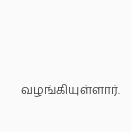வழங்கியுள்ளார்.